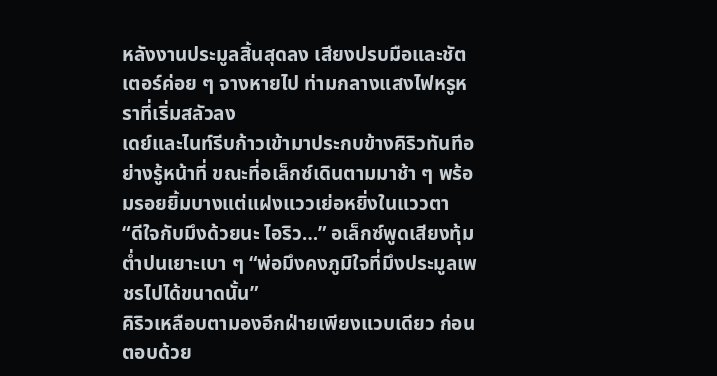หลังงานประมูลสิ้นสุดลง เสียงปรบมือและชัตเตอร์ค่อย ๆ จางหายไป ท่ามกลางแสงไฟหรูหราที่เริ่มสลัวลง
เดย์และไนท์รีบก้าวเข้ามาประกบข้างคิริวทันทีอย่างรู้หน้าที่ ขณะที่อเล็กซ์เดินตามมาช้า ๆ พร้อมรอยยิ้มบางแต่แฝงแววเย่อหยิ่งในแววตา
“ดีใจกับมึงด้วยนะ ไอริว…” อเล็กซ์พูดเสียงทุ้มต่ำปนเยาะเบา ๆ “พ่อมึงคงภูมิใจที่มึงประมูลเพชรไปได้ขนาดนั้น”
คิริวเหลือบตามองอีกฝ่ายเพียงแวบเดียว ก่อนตอบด้วย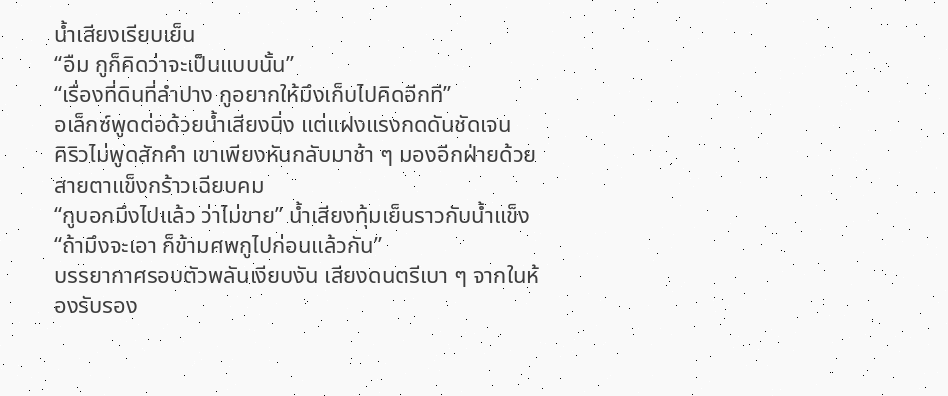น้ำเสียงเรียบเย็น
“อืม กูก็คิดว่าจะเป็นแบบนั้น”
“เรื่องที่ดินที่ลำปาง กูอยากให้มึงเก็บไปคิดอีกที”
อเล็กซ์พูดต่อด้วยน้ำเสียงนิ่ง แต่แฝงแรงกดดันชัดเจน
คิริวไม่พูดสักคำ เขาเพียงหันกลับมาช้า ๆ มองอีกฝ่ายด้วยสายตาแข็งกร้าวเฉียบคม
“กูบอกมึงไปแล้ว ว่าไม่ขาย” น้ำเสียงทุ้มเย็นราวกับน้ำแข็ง “ถ้ามึงจะเอา ก็ข้ามศพกูไปก่อนแล้วกัน”
บรรยากาศรอบตัวพลันเงียบงัน เสียงดนตรีเบา ๆ จากในห้องรับรอง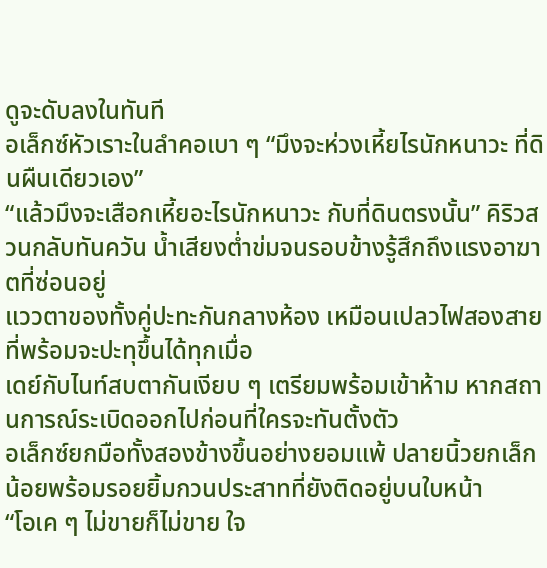ดูจะดับลงในทันที
อเล็กซ์หัวเราะในลำคอเบา ๆ “มึงจะห่วงเหี้ยไรนักหนาวะ ที่ดินผืนเดียวเอง”
“แล้วมึงจะเสือกเหี้ยอะไรนักหนาวะ กับที่ดินตรงนั้น” คิริวสวนกลับทันควัน น้ำเสียงต่ำข่มจนรอบข้างรู้สึกถึงแรงอาฆาตที่ซ่อนอยู่
แววตาของทั้งคู่ปะทะกันกลางห้อง เหมือนเปลวไฟสองสายที่พร้อมจะปะทุขึ้นได้ทุกเมื่อ
เดย์กับไนท์สบตากันเงียบ ๆ เตรียมพร้อมเข้าห้าม หากสถานการณ์ระเบิดออกไปก่อนที่ใครจะทันตั้งตัว
อเล็กซ์ยกมือทั้งสองข้างขึ้นอย่างยอมแพ้ ปลายนิ้วยกเล็กน้อยพร้อมรอยยิ้มกวนประสาทที่ยังติดอยู่บนใบหน้า
“โอเค ๆ ไม่ขายก็ไม่ขาย ใจ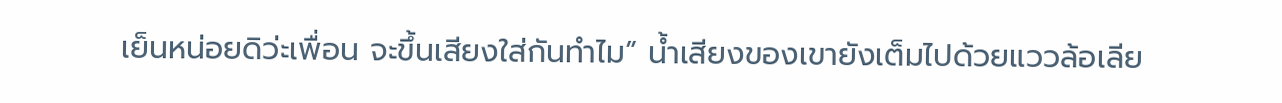เย็นหน่อยดิว่ะเพื่อน จะขึ้นเสียงใส่กันทำไม” น้ำเสียงของเขายังเต็มไปด้วยแววล้อเลีย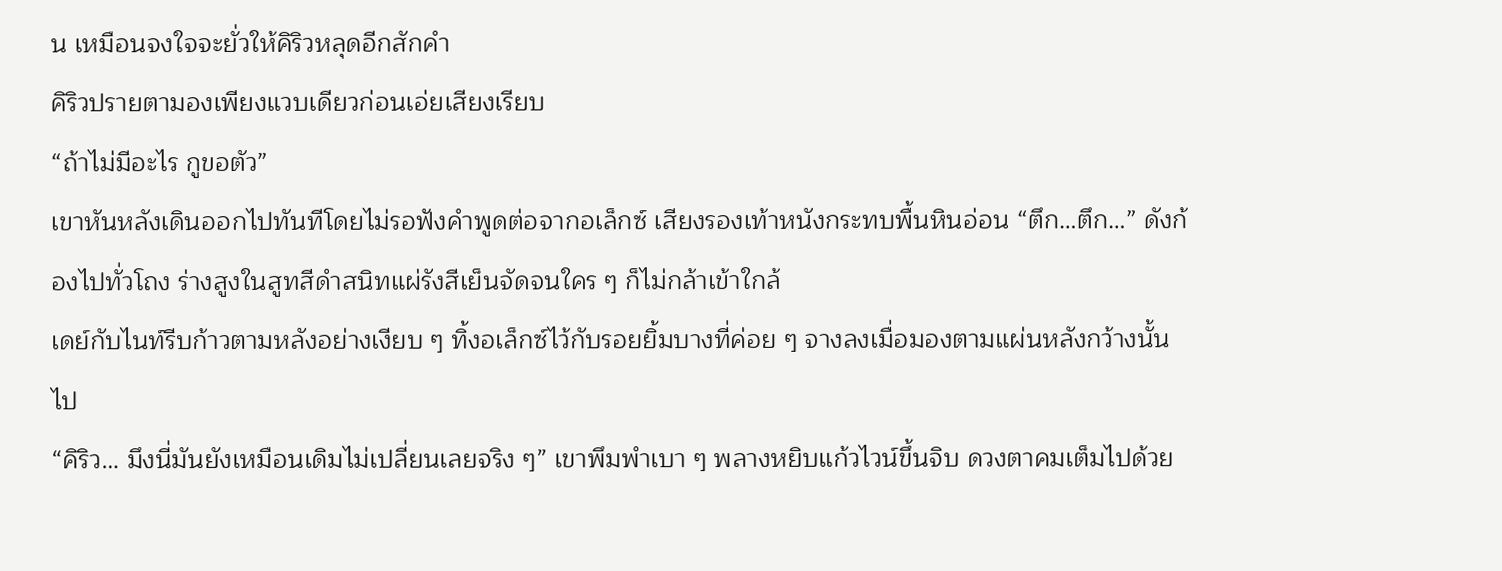น เหมือนจงใจจะยั่วให้คิริวหลุดอีกสักคำ
คิริวปรายตามองเพียงแวบเดียวก่อนเอ่ยเสียงเรียบ
“ถ้าไม่มีอะไร กูขอตัว”
เขาหันหลังเดินออกไปทันทีโดยไม่รอฟังคำพูดต่อจากอเล็กซ์ เสียงรองเท้าหนังกระทบพื้นหินอ่อน “ตึก…ตึก…” ดังก้องไปทั่วโถง ร่างสูงในสูทสีดำสนิทแผ่รังสีเย็นจัดจนใคร ๆ ก็ไม่กล้าเข้าใกล้
เดย์กับไนท์รีบก้าวตามหลังอย่างเงียบ ๆ ทิ้งอเล็กซ์ไว้กับรอยยิ้มบางที่ค่อย ๆ จางลงเมื่อมองตามแผ่นหลังกว้างนั้นไป
“คิริว… มึงนี่มันยังเหมือนเดิมไม่เปลี่ยนเลยจริง ๆ” เขาพึมพำเบา ๆ พลางหยิบแก้วไวน์ขึ้นจิบ ดวงตาคมเต็มไปด้วย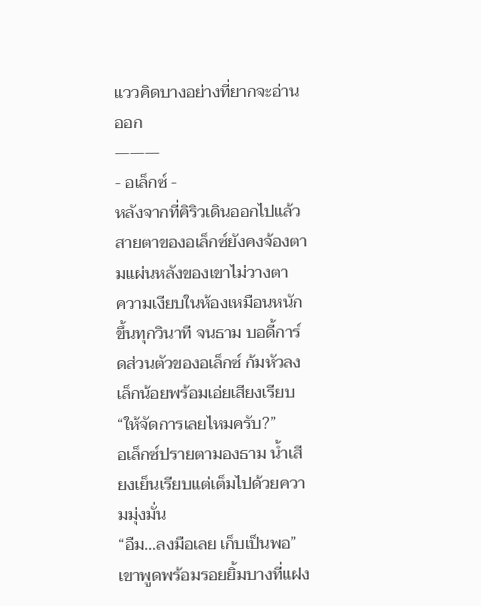แววคิดบางอย่างที่ยากจะอ่านออก
———
- อเล็กซ์ -
หลังจากที่คิริวเดินออกไปแล้ว สายตาของอเล็กซ์ยังคงจ้องตามแผ่นหลังของเขาไม่วางตา
ความเงียบในห้องเหมือนหนักขึ้นทุกวินาที จนธาม บอดี้การ์ดส่วนตัวของอเล็กซ์ ก้มหัวลงเล็กน้อยพร้อมเอ่ยเสียงเรียบ
“ให้จัดการเลยไหมครับ?”
อเล็กซ์ปรายตามองธาม น้ำเสียงเย็นเรียบแต่เต็มไปด้วยความมุ่งมั่น
“อืม…ลงมือเลย เก็บเป็นพอ” เขาพูดพร้อมรอยยิ้มบางที่แฝง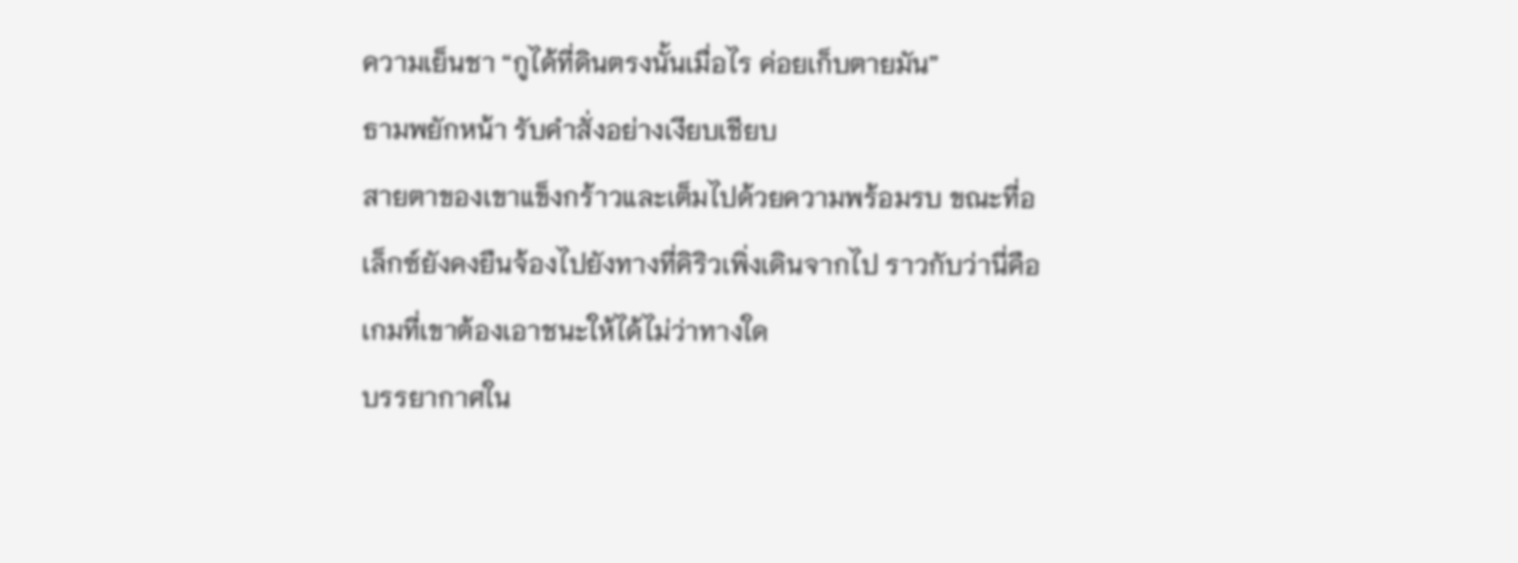ความเย็นชา “กูได้ที่ดินตรงนั้นเมื่อไร ค่อยเก็บตายมัน”
ธามพยักหน้า รับคำสั่งอย่างเงียบเชียบ
สายตาของเขาแข็งกร้าวและเต็มไปด้วยความพร้อมรบ ขณะที่อเล็กซ์ยังคงยืนจ้องไปยังทางที่คิริวเพิ่งเดินจากไป ราวกับว่านี่คือเกมที่เขาต้องเอาชนะให้ได้ไม่ว่าทางใด
บรรยากาศใน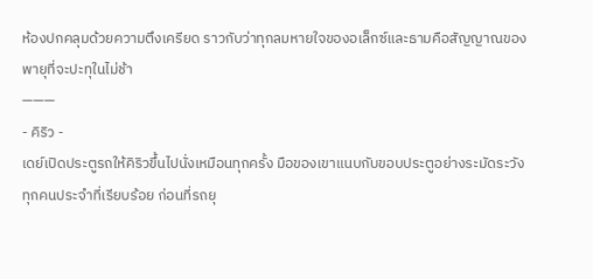ห้องปกคลุมด้วยความตึงเครียด ราวกับว่าทุกลมหายใจของอเล็กซ์และธามคือสัญญาณของพายุที่จะปะทุในไม่ช้า
———
- คิริว -
เดย์เปิดประตูรถให้คิริวขึ้นไปนั่งเหมือนทุกครั้ง มือของเขาแนบกับขอบประตูอย่างระมัดระวัง
ทุกคนประจำที่เรียบร้อย ก่อนที่รถยุ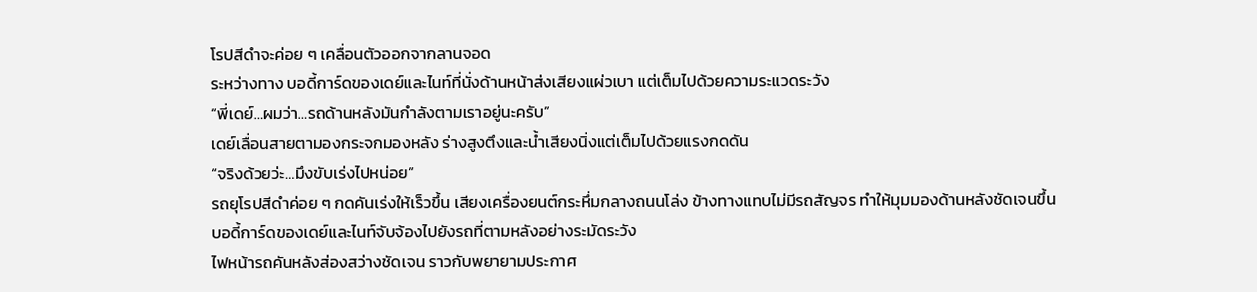โรปสีดำจะค่อย ๆ เคลื่อนตัวออกจากลานจอด
ระหว่างทาง บอดี้การ์ดของเดย์และไนท์ที่นั่งด้านหน้าส่งเสียงแผ่วเบา แต่เต็มไปด้วยความระแวดระวัง
“พี่เดย์…ผมว่า…รถด้านหลังมันกำลังตามเราอยู่นะครับ”
เดย์เลื่อนสายตามองกระจกมองหลัง ร่างสูงตึงและน้ำเสียงนิ่งแต่เต็มไปด้วยแรงกดดัน
“จริงด้วยว่ะ…มึงขับเร่งไปหน่อย”
รถยุโรปสีดำค่อย ๆ กดคันเร่งให้เร็วขึ้น เสียงเครื่องยนต์กระหึ่มกลางถนนโล่ง ข้างทางแทบไม่มีรถสัญจร ทำให้มุมมองด้านหลังชัดเจนขึ้น
บอดี้การ์ดของเดย์และไนท์จับจ้องไปยังรถที่ตามหลังอย่างระมัดระวัง
ไฟหน้ารถคันหลังส่องสว่างชัดเจน ราวกับพยายามประกาศ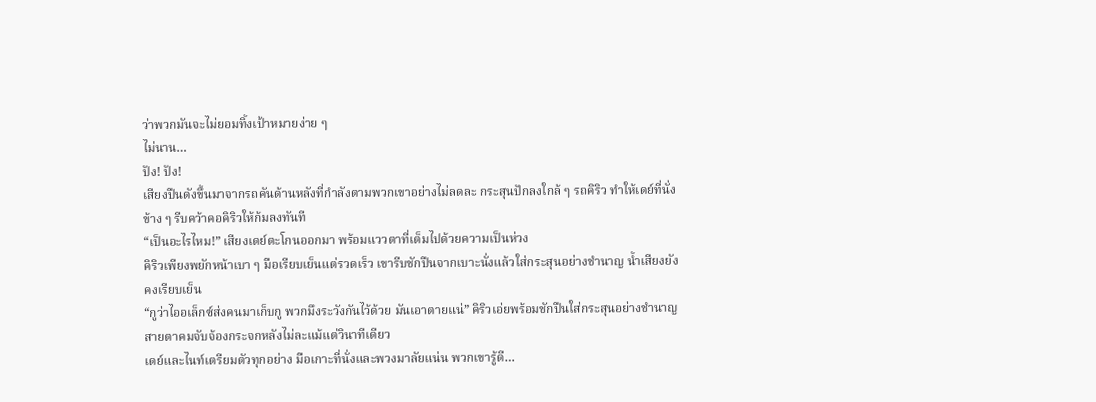ว่าพวกมันจะไม่ยอมทิ้งเป้าหมายง่าย ๆ
ไม่นาน…
ปัง! ปัง!
เสียงปืนดังขึ้นมาจากรถคันด้านหลังที่กำลังตามพวกเขาอย่างไม่ลดละ กระสุนปักลงใกล้ ๆ รถคิริว ทำให้เดย์ที่นั่งข้าง ๆ รีบคว้าคอคิริวให้ก้มลงทันที
“เป็นอะไรไหม!” เสียงเดย์ตะโกนออกมา พร้อมแววตาที่เต็มไปด้วยความเป็นห่วง
คิริวเพียงพยักหน้าเบา ๆ มือเรียบเย็นแต่รวดเร็ว เขารีบชักปืนจากเบาะนั่งแล้วใส่กระสุนอย่างชำนาญ น้ำเสียงยังคงเรียบเย็น
“กูว่าไออเล็กซ์ส่งคนมาเก็บกู พวกมึงระวังกันไว้ด้วย มันเอาตายแน่” คิริวเอ่ยพร้อมชักปืนใส่กระสุนอย่างชำนาญ
สายตาคมจับจ้องกระจกหลังไม่ละแม้แต่วินาทีเดียว
เดย์และไนท์เตรียมตัวทุกอย่าง มือเกาะที่นั่งและพวงมาลัยแน่น พวกเขารู้ดี…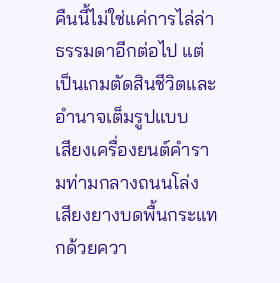คืนนี้ไม่ใช่แค่การไล่ล่าธรรมดาอีกต่อไป แต่เป็นเกมตัดสินชีวิตและอำนาจเต็มรูปแบบ
เสียงเครื่องยนต์คำรามท่ามกลางถนนโล่ง เสียงยางบดพื้นกระแทกด้วยควา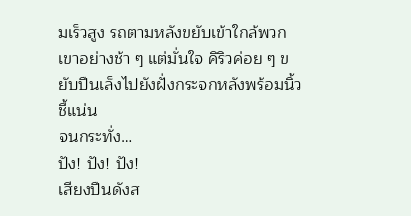มเร็วสูง รถตามหลังขยับเข้าใกล้พวกเขาอย่างช้า ๆ แต่มั่นใจ คิริวค่อย ๆ ขยับปืนเล็งไปยังฝั่งกระจกหลังพร้อมนิ้วชี้แน่น
จนกระทั่ง…
ปัง! ปัง! ปัง!
เสียงปืนดังส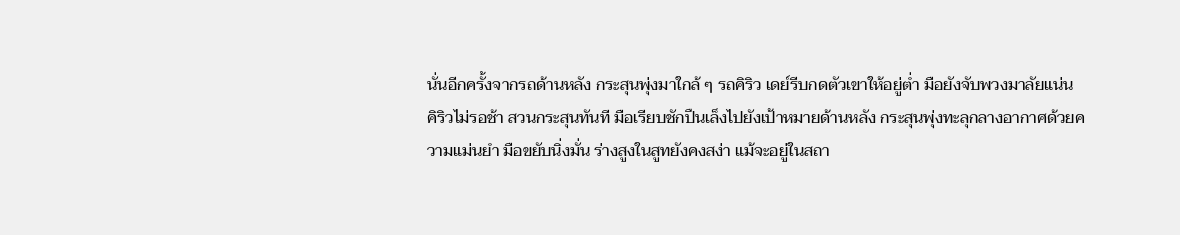นั่นอีกครั้งจากรถด้านหลัง กระสุนพุ่งมาใกล้ ๆ รถคิริว เดย์รีบกดตัวเขาให้อยู่ต่ำ มือยังจับพวงมาลัยแน่น
คิริวไม่รอช้า สวนกระสุนทันที มือเรียบชักปืนเล็งไปยังเป้าหมายด้านหลัง กระสุนพุ่งทะลุกลางอากาศด้วยความแม่นยำ มือขยับนิ่งมั่น ร่างสูงในสูทยังคงสง่า แม้จะอยู่ในสถา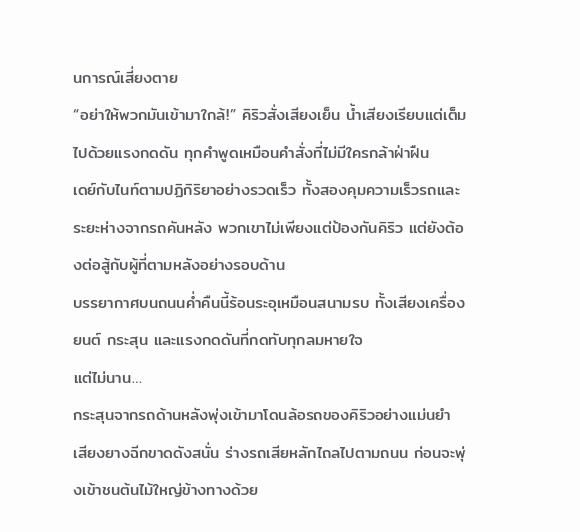นการณ์เสี่ยงตาย
“อย่าให้พวกมันเข้ามาใกล้!” คิริวสั่งเสียงเย็น น้ำเสียงเรียบแต่เต็มไปด้วยแรงกดดัน ทุกคำพูดเหมือนคำสั่งที่ไม่มีใครกล้าฝ่าฝืน
เดย์กับไนท์ตามปฏิกิริยาอย่างรวดเร็ว ทั้งสองคุมความเร็วรถและระยะห่างจากรถคันหลัง พวกเขาไม่เพียงแต่ป้องกันคิริว แต่ยังต้องต่อสู้กับผู้ที่ตามหลังอย่างรอบด้าน
บรรยากาศบนถนนค่ำคืนนี้ร้อนระอุเหมือนสนามรบ ทั้งเสียงเครื่องยนต์ กระสุน และแรงกดดันที่กดทับทุกลมหายใจ
แต่ไม่นาน…
กระสุนจากรถด้านหลังพุ่งเข้ามาโดนล้อรถของคิริวอย่างแม่นยำ เสียงยางฉีกขาดดังสนั่น ร่างรถเสียหลักไถลไปตามถนน ก่อนจะพุ่งเข้าชนต้นไม้ใหญ่ข้างทางด้วย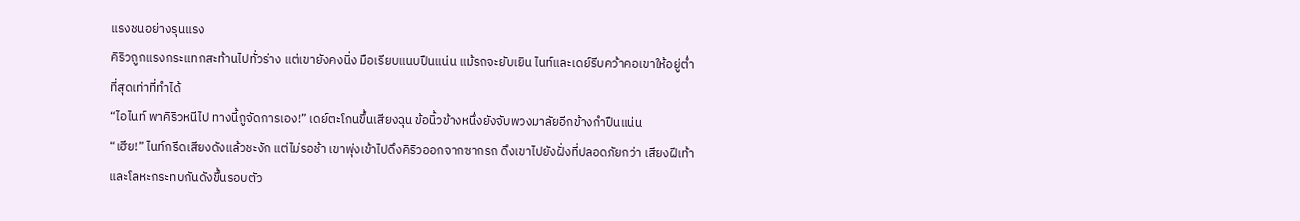แรงชนอย่างรุนแรง
คิริวถูกแรงกระแทกสะท้านไปทั่วร่าง แต่เขายังคงนิ่ง มือเรียบแนบปืนแน่น แม้รถจะยับเยิน ไนท์และเดย์รีบคว้าคอเขาให้อยู่ต่ำที่สุดเท่าที่ทำได้
“ไอไนท์ พาคิริวหนีไป ทางนี้กูจัดการเอง!” เดย์ตะโกนขึ้นเสียงฉุน ข้อนิ้วข้างหนึ่งยังจับพวงมาลัยอีกข้างกำปืนแน่น
“เฮีย!” ไนท์กรีดเสียงดังแล้วชะงัก แต่ไม่รอช้า เขาพุ่งเข้าไปดึงคิริวออกจากซากรถ ดึงเขาไปยังฝั่งที่ปลอดภัยกว่า เสียงฝีเท้าและโลหะกระทบกันดังขึ้นรอบตัว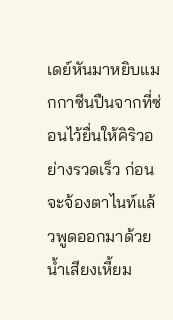เดย์หันมาหยิบแมกกาซีนปืนจากที่ซ่อนไว้ยื่นให้คิริวอย่างรวดเร็ว ก่อนจะจ้องตาไนท์แล้วพูดออกมาด้วยน้ำเสียงเหี้ยม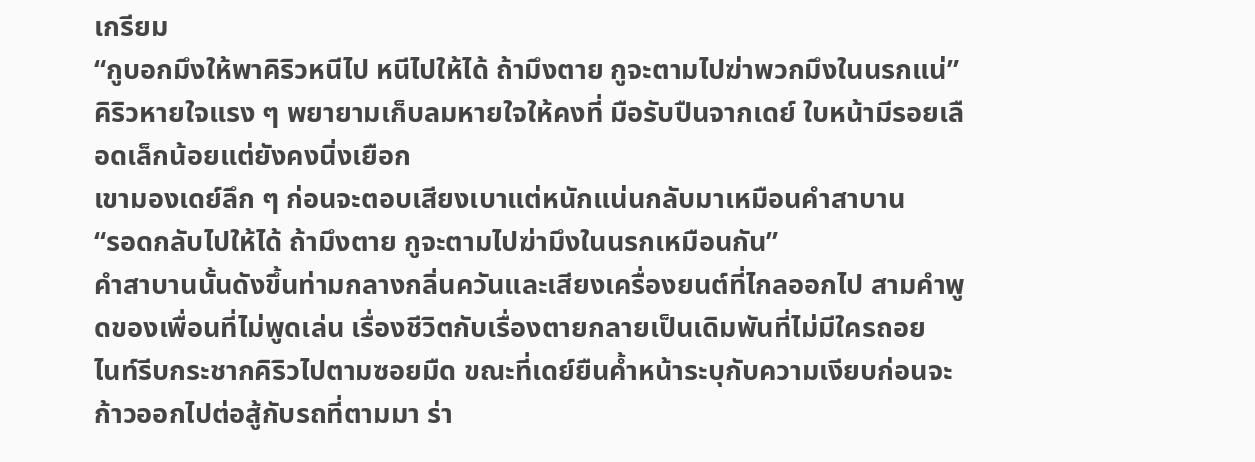เกรียม
“กูบอกมึงให้พาคิริวหนีไป หนีไปให้ได้ ถ้ามึงตาย กูจะตามไปฆ่าพวกมึงในนรกแน่”
คิริวหายใจแรง ๆ พยายามเก็บลมหายใจให้คงที่ มือรับปืนจากเดย์ ใบหน้ามีรอยเลือดเล็กน้อยแต่ยังคงนิ่งเยือก
เขามองเดย์ลึก ๆ ก่อนจะตอบเสียงเบาแต่หนักแน่นกลับมาเหมือนคำสาบาน
“รอดกลับไปให้ได้ ถ้ามึงตาย กูจะตามไปฆ่ามึงในนรกเหมือนกัน”
คำสาบานนั้นดังขึ้นท่ามกลางกลิ่นควันและเสียงเครื่องยนต์ที่ไกลออกไป สามคำพูดของเพื่อนที่ไม่พูดเล่น เรื่องชีวิตกับเรื่องตายกลายเป็นเดิมพันที่ไม่มีใครถอย
ไนท์รีบกระชากคิริวไปตามซอยมืด ขณะที่เดย์ยืนค้ำหน้าระบุกับความเงียบก่อนจะก้าวออกไปต่อสู้กับรถที่ตามมา ร่า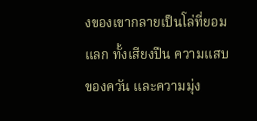งของเขากลายเป็นโล่ที่ยอมแลก ทั้งเสียงปืน ความแสบของควัน และความมุ่ง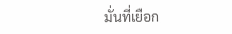มั่นที่เยือก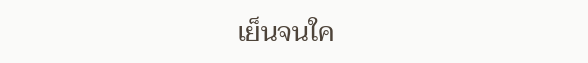เย็นจนใค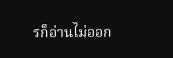รก็อ่านไม่ออก